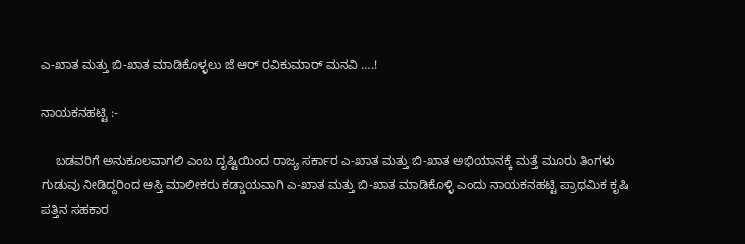ಎ-ಖಾತ ಮತ್ತು ಬಿ-ಖಾತ ಮಾಡಿಕೊಳ್ಳಲು ಜೆ ಆರ್‌ ರವಿಕುಮಾರ್‌ ಮನವಿ ….!

ನಾಯಕನಹಟ್ಟಿ :-

    ಬಡವರಿಗೆ ಅನುಕೂಲವಾಗಲಿ ಎಂಬ ದೃಷ್ಟಿಯಿಂದ ರಾಜ್ಯ ಸರ್ಕಾರ ಎ-ಖಾತ ಮತ್ತು ಬಿ-ಖಾತ ಅಭಿಯಾನಕ್ಕೆ ಮತ್ತೆ ಮೂರು ತಿಂಗಳು ಗುಡುವು ನೀಡಿದ್ದರಿಂದ ಆಸ್ತಿ ಮಾಲೀಕರು ಕಡ್ಡಾಯವಾಗಿ ಎ-ಖಾತ ಮತ್ತು ಬಿ-ಖಾತ ಮಾಡಿಕೊಳ್ಳಿ ಎಂದು ನಾಯಕನಹಟ್ಟಿ ಪ್ರಾಥಮಿಕ ಕೃಷಿ ಪತ್ತಿನ ಸಹಕಾರ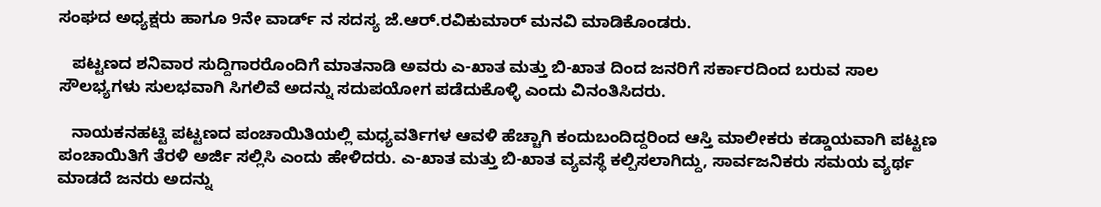ಸಂಘದ ಅಧ್ಯಕ್ಷರು ಹಾಗೂ 9ನೇ ವಾರ್ಡ್ ನ ಸದಸ್ಯ ಜೆ.ಆರ್.ರವಿಕುಮಾರ್ ಮನವಿ ಮಾಡಿಕೊಂಡರು.

   ಪಟ್ಟಣದ ಶನಿವಾರ ಸುದ್ದಿಗಾರರೊಂದಿಗೆ ಮಾತನಾಡಿ ಅವರು ಎ-ಖಾತ ಮತ್ತು ಬಿ-ಖಾತ ದಿಂದ ಜನರಿಗೆ ಸರ್ಕಾರದಿಂದ ಬರುವ ಸಾಲ ಸೌಲಭ್ಯಗಳು ಸುಲಭವಾಗಿ ಸಿಗಲಿವೆ ಅದನ್ನು ಸದುಪಯೋಗ ಪಡೆದುಕೊಳ್ಳಿ ಎಂದು ವಿನಂತಿಸಿದರು.

   ನಾಯಕನಹಟ್ಟಿ ಪಟ್ಟಣದ ಪಂಚಾಯಿತಿಯಲ್ಲಿ ಮಧ್ಯವರ್ತಿಗಳ ಆವಳಿ ಹೆಚ್ಚಾಗಿ ಕಂದುಬಂದಿದ್ದರಿಂದ ಆಸ್ತಿ ಮಾಲೀಕರು ಕಡ್ಡಾಯವಾಗಿ ಪಟ್ಟಣ ಪಂಚಾಯಿತಿಗೆ ತೆರಳಿ ಅರ್ಜಿ ಸಲ್ಲಿಸಿ ಎಂದು ಹೇಳಿದರು. ಎ-ಖಾತ ಮತ್ತು ಬಿ-ಖಾತ ವ್ಯವಸ್ಥೆ ಕಲ್ಪಿಸಲಾಗಿದ್ದು, ಸಾರ್ವಜನಿಕರು ಸಮಯ ವ್ಯರ್ಥ ಮಾಡದೆ ಜನರು ಅದನ್ನು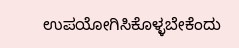ಉಪಯೋಗಿಸಿಕೊಳ್ಳಬೇಕೆಂದು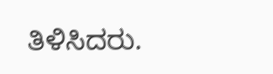ತಿಳಿಸಿದರು.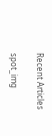Recent Articles

spot_img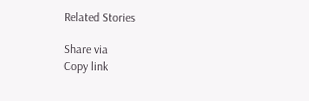Related Stories

Share via
Copy link